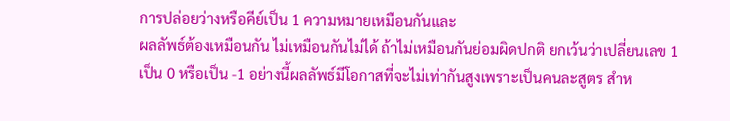การปล่อยว่างหรือคีย์เป็น 1 ความหมายเหมือนกันและ
ผลลัพธ์ต้องเหมือนกัน ไม่เหมือนกันไม่ได้ ถ้าไม่เหมือนกันย่อมผิดปกติ ยกเว้นว่าเปลี่ยนเลข 1 เป็น 0 หรือเป็น -1 อย่างนี้ผลลัพธ์มีโอกาสที่จะไม่เท่ากันสูงเพราะเป็นคนละสูตร สำห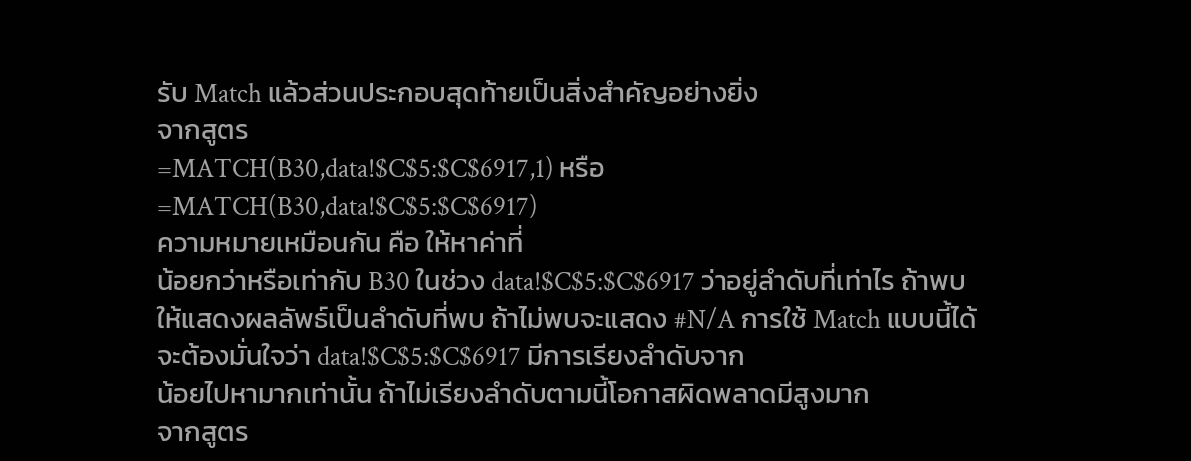รับ Match แล้วส่วนประกอบสุดท้ายเป็นสิ่งสำคัญอย่างยิ่ง
จากสูตร
=MATCH(B30,data!$C$5:$C$6917,1) หรือ
=MATCH(B30,data!$C$5:$C$6917)
ความหมายเหมือนกัน คือ ให้หาค่าที่
น้อยกว่าหรือเท่ากับ B30 ในช่วง data!$C$5:$C$6917 ว่าอยู่ลำดับที่เท่าไร ถ้าพบให้แสดงผลลัพธ์เป็นลำดับที่พบ ถ้าไม่พบจะแสดง #N/A การใช้ Match แบบนี้ได้จะต้องมั่นใจว่า data!$C$5:$C$6917 มีการเรียงลำดับจาก
น้อยไปหามากเท่านั้น ถ้าไม่เรียงลำดับตามนี้โอกาสผิดพลาดมีสูงมาก
จากสูตร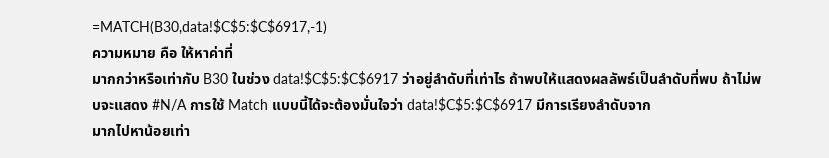=MATCH(B30,data!$C$5:$C$6917,-1)
ความหมาย คือ ให้หาค่าที่
มากกว่าหรือเท่ากับ B30 ในช่วง data!$C$5:$C$6917 ว่าอยู่ลำดับที่เท่าไร ถ้าพบให้แสดงผลลัพธ์เป็นลำดับที่พบ ถ้าไม่พบจะแสดง #N/A การใช้ Match แบบนี้ได้จะต้องมั่นใจว่า data!$C$5:$C$6917 มีการเรียงลำดับจาก
มากไปหาน้อยเท่า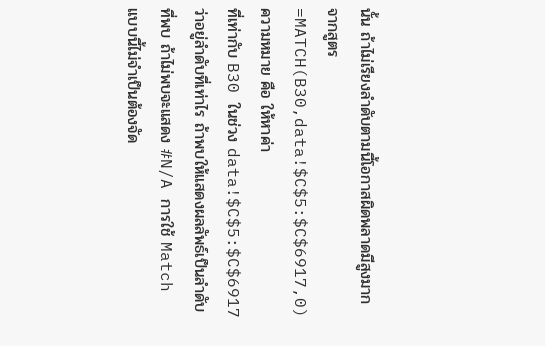นั้น ถ้าไม่เรียงลำดับตามนี้โอกาสผิดพลาดมีสูงมาก
จากสูตร
=MATCH(B30,data!$C$5:$C$6917,0)
ความหมาย คือ ให้หาค่า
ที่เท่ากับ B30 ในช่วง data!$C$5:$C$6917 ว่าอยู่ลำดับที่เท่าไร ถ้าพบให้แสดงผลลัพธ์เป็นลำดับที่พบ ถ้าไม่พบจะแสดง #N/A การใช้ Match แบบนี้ไม่จำเป็นต้องจัด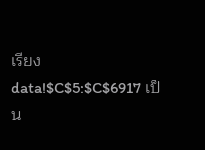เรียง data!$C$5:$C$6917 เป็น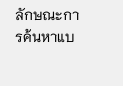ลักษณะการค้นหาแบ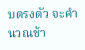บตรงตัว จะคำนวณช้า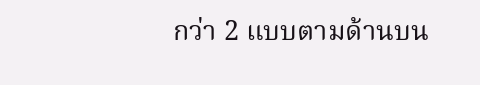กว่า 2 แบบตามด้านบน